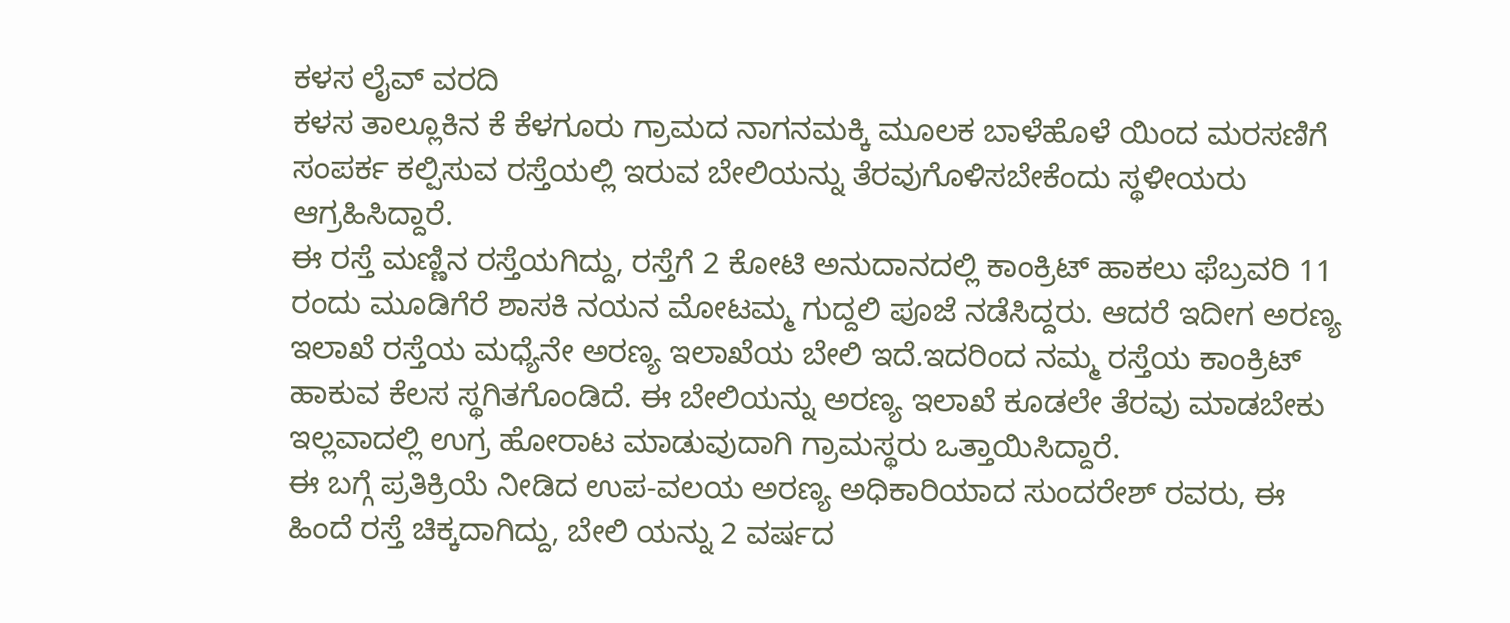ಕಳಸ ಲೈವ್ ವರದಿ
ಕಳಸ ತಾಲ್ಲೂಕಿನ ಕೆ ಕೆಳಗೂರು ಗ್ರಾಮದ ನಾಗನಮಕ್ಕಿ ಮೂಲಕ ಬಾಳೆಹೊಳೆ ಯಿಂದ ಮರಸಣಿಗೆ ಸಂಪರ್ಕ ಕಲ್ಪಿಸುವ ರಸ್ತೆಯಲ್ಲಿ ಇರುವ ಬೇಲಿಯನ್ನು ತೆರವುಗೊಳಿಸಬೇಕೆಂದು ಸ್ಥಳೀಯರು ಆಗ್ರಹಿಸಿದ್ದಾರೆ.
ಈ ರಸ್ತೆ ಮಣ್ಣಿನ ರಸ್ತೆಯಗಿದ್ದು, ರಸ್ತೆಗೆ 2 ಕೋಟಿ ಅನುದಾನದಲ್ಲಿ ಕಾಂಕ್ರಿಟ್ ಹಾಕಲು ಫೆಬ್ರವರಿ 11 ರಂದು ಮೂಡಿಗೆರೆ ಶಾಸಕಿ ನಯನ ಮೋಟಮ್ಮ ಗುದ್ದಲಿ ಪೂಜೆ ನಡೆಸಿದ್ದರು. ಆದರೆ ಇದೀಗ ಅರಣ್ಯ ಇಲಾಖೆ ರಸ್ತೆಯ ಮಧ್ಯೆನೇ ಅರಣ್ಯ ಇಲಾಖೆಯ ಬೇಲಿ ಇದೆ.ಇದರಿಂದ ನಮ್ಮ ರಸ್ತೆಯ ಕಾಂಕ್ರಿಟ್ ಹಾಕುವ ಕೆಲಸ ಸ್ಥಗಿತಗೊಂಡಿದೆ. ಈ ಬೇಲಿಯನ್ನು ಅರಣ್ಯ ಇಲಾಖೆ ಕೂಡಲೇ ತೆರವು ಮಾಡಬೇಕು ಇಲ್ಲವಾದಲ್ಲಿ ಉಗ್ರ ಹೋರಾಟ ಮಾಡುವುದಾಗಿ ಗ್ರಾಮಸ್ಥರು ಒತ್ತಾಯಿಸಿದ್ದಾರೆ.
ಈ ಬಗ್ಗೆ ಪ್ರತಿಕ್ರಿಯೆ ನೀಡಿದ ಉಪ-ವಲಯ ಅರಣ್ಯ ಅಧಿಕಾರಿಯಾದ ಸುಂದರೇಶ್ ರವರು, ಈ ಹಿಂದೆ ರಸ್ತೆ ಚಿಕ್ಕದಾಗಿದ್ದು, ಬೇಲಿ ಯನ್ನು 2 ವರ್ಷದ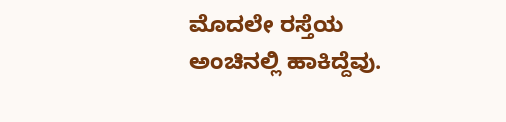ಮೊದಲೇ ರಸ್ತೆಯ ಅಂಚಿನಲ್ಲಿ ಹಾಕಿದ್ದೆವು.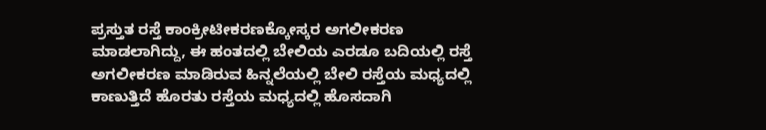ಪ್ರಸ್ತುತ ರಸ್ತೆ ಕಾಂಕ್ರೀಟೀಕರಣಕ್ಕೋಸ್ಕರ ಅಗಲೀಕರಣ ಮಾಡಲಾಗಿದ್ದು, ಈ ಹಂತದಲ್ಲಿ ಬೇಲಿಯ ಎರಡೂ ಬದಿಯಲ್ಲಿ ರಸ್ತೆ ಅಗಲೀಕರಣ ಮಾಡಿರುವ ಹಿನ್ನಲೆಯಲ್ಲಿ ಬೇಲಿ ರಸ್ತೆಯ ಮಧ್ಯದಲ್ಲಿ ಕಾಣುತ್ತಿದೆ ಹೊರತು ರಸ್ತೆಯ ಮಧ್ಯದಲ್ಲಿ ಹೊಸದಾಗಿ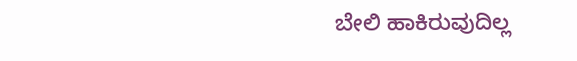ಬೇಲಿ ಹಾಕಿರುವುದಿಲ್ಲ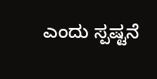ಎಂದು ಸ್ಪಷ್ಟನೆ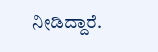ನೀಡಿದ್ದಾರೆ.